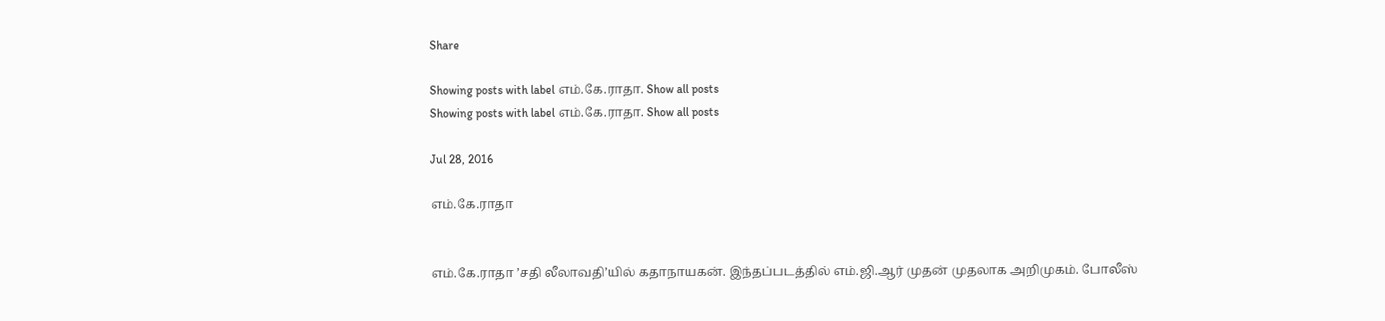Share

Showing posts with label எம்.கே.ராதா. Show all posts
Showing posts with label எம்.கே.ராதா. Show all posts

Jul 28, 2016

எம்.கே.ராதா


எம்.கே.ராதா ’சதி லீலாவதி’யில் கதாநாயகன். இந்தப்படத்தில் எம்.ஜி.ஆர் முதன் முதலாக அறிமுகம். போலீஸ்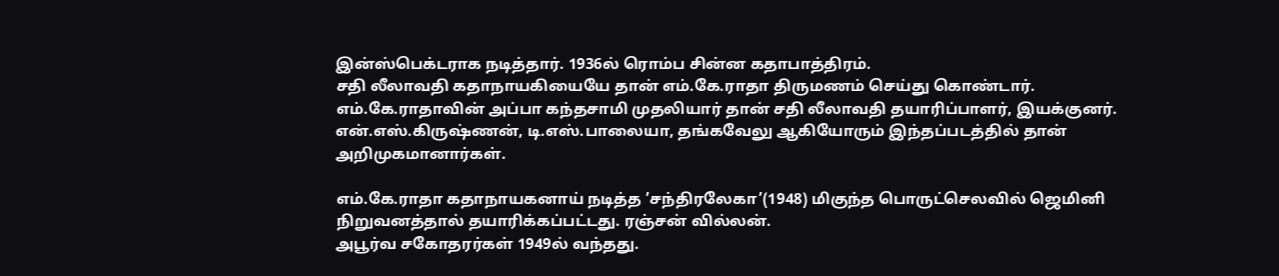இன்ஸ்பெக்டராக நடித்தார். 1936ல் ரொம்ப சின்ன கதாபாத்திரம்.
சதி லீலாவதி கதாநாயகியையே தான் எம்.கே.ராதா திருமணம் செய்து கொண்டார். எம்.கே.ராதாவின் அப்பா கந்தசாமி முதலியார் தான் சதி லீலாவதி தயாரிப்பாளர், இயக்குனர்.
என்.எஸ்.கிருஷ்ணன், டி.எஸ்.பாலையா, தங்கவேலு ஆகியோரும் இந்தப்படத்தில் தான் அறிமுகமானார்கள்.

எம்.கே.ராதா கதாநாயகனாய் நடித்த ’சந்திரலேகா’(1948) மிகுந்த பொருட்செலவில் ஜெமினி நிறுவனத்தால் தயாரிக்கப்பட்டது. ரஞ்சன் வில்லன்.
அபூர்வ சகோதரர்கள் 1949ல் வந்தது.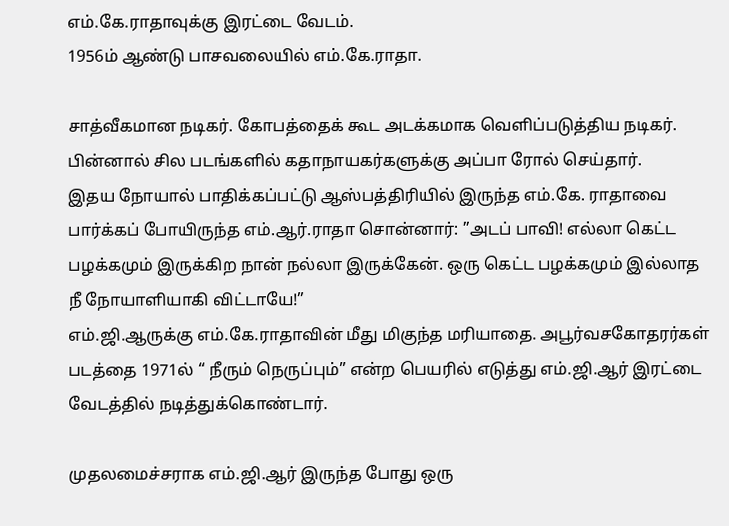எம்.கே.ராதாவுக்கு இரட்டை வேடம்.
1956ம் ஆண்டு பாசவலையில் எம்.கே.ராதா.

சாத்வீகமான நடிகர். கோபத்தைக் கூட அடக்கமாக வெளிப்படுத்திய நடிகர்.
பின்னால் சில படங்களில் கதாநாயகர்களுக்கு அப்பா ரோல் செய்தார்.
இதய நோயால் பாதிக்கப்பட்டு ஆஸ்பத்திரியில் இருந்த எம்.கே. ராதாவை பார்க்கப் போயிருந்த எம்.ஆர்.ராதா சொன்னார்: ”அடப் பாவி! எல்லா கெட்ட பழக்கமும் இருக்கிற நான் நல்லா இருக்கேன். ஒரு கெட்ட பழக்கமும் இல்லாத நீ நோயாளியாகி விட்டாயே!”
எம்.ஜி.ஆருக்கு எம்.கே.ராதாவின் மீது மிகுந்த மரியாதை. அபூர்வசகோதரர்கள் படத்தை 1971ல் “ நீரும் நெருப்பும்” என்ற பெயரில் எடுத்து எம்.ஜி.ஆர் இரட்டை வேடத்தில் நடித்துக்கொண்டார்.

முதலமைச்சராக எம்.ஜி.ஆர் இருந்த போது ஒரு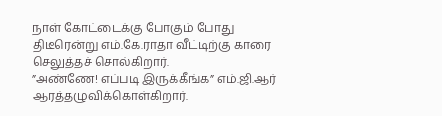நாள் கோட்டைக்கு போகும் போது திடீரென்று எம்.கே.ராதா வீட்டிற்கு காரை செலுத்தச் சொல்கிறார்.
”அண்ணே! எப்படி இருக்கீங்க” எம்.ஜி.ஆர் ஆரத்தழுவிக்கொள்கிறார்.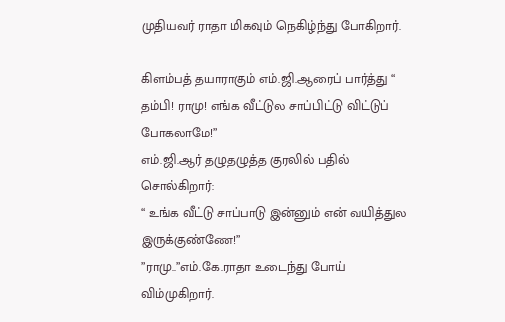முதியவர் ராதா மிகவும் நெகிழ்ந்து போகிறார்.

கிளம்பத் தயாராகும் எம்.ஜி.ஆரைப் பார்த்து “ தம்பி! ராமு! எங்க வீட்டுல சாப்பிட்டு விட்டுப் போகலாமே!”
எம்.ஜி.ஆர் தழுதழுத்த குரலில் பதில் சொல்கிறார்:
“ உங்க வீட்டு சாப்பாடு இன்னும் என் வயித்துல இருக்குண்ணே!”
”ராமு..”எம்.கே.ராதா உடைந்து போய் விம்முகிறார்.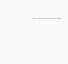………..